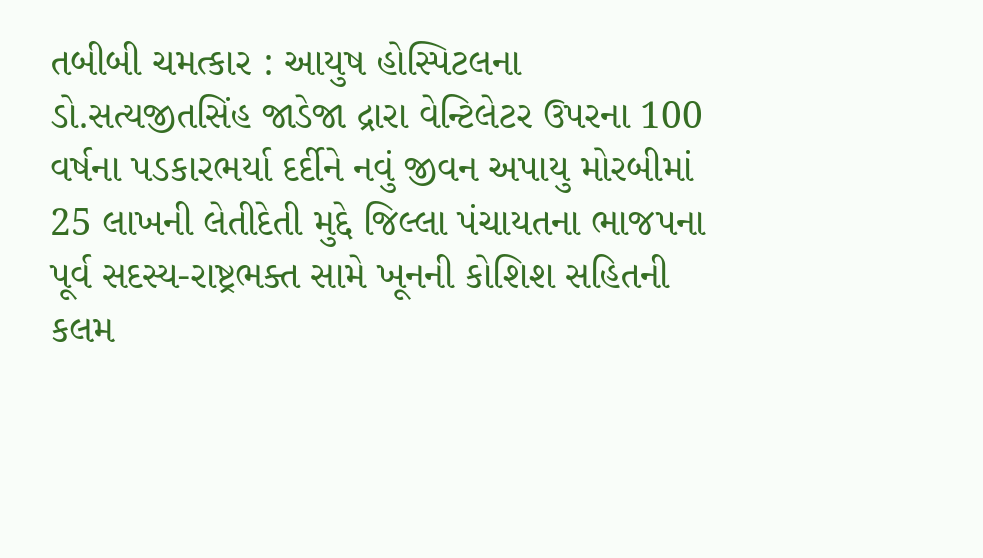તબીબી ચમત્કાર : આયુષ હોસ્પિટલના ડો.સત્યજીતસિંહ જાડેજા દ્રારા વેન્ટિલેટર ઉપરના 100 વર્ષના પડકારભર્યા દર્દીને નવું જીવન અપાયુ મોરબીમાં 25 લાખની લેતીદેતી મુદ્દે જિલ્લા પંચાયતના ભાજપના પૂર્વ સદસ્ય-રાષ્ટ્રભક્ત સામે ખૂનની કોશિશ સહિતની કલમ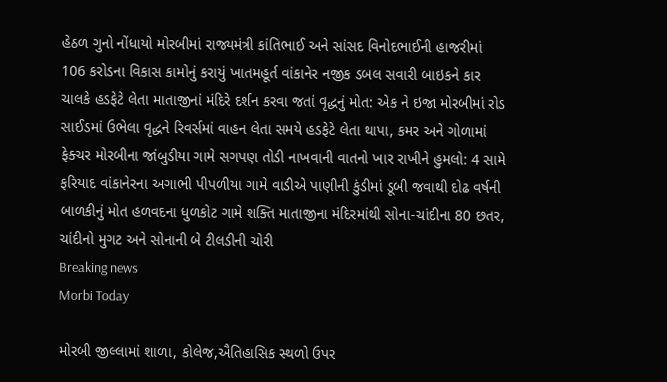હેઠળ ગુનો નોંધાયો મોરબીમાં રાજ્યમંત્રી કાંતિભાઈ અને સાંસદ વિનોદભાઈની હાજરીમાં 106 કરોડના વિકાસ કામોનું કરાયું ખાતમહૂર્ત વાંકાનેર નજીક ડબલ સવારી બાઇકને કાર ચાલકે હડફેટે લેતા માતાજીનાં મંદિરે દર્શન કરવા જતાં વૃદ્ધનું મોત: એક ને ઇજા મોરબીમાં રોડ સાઈડમાં ઉભેલા વૃદ્ધને રિવર્સમાં વાહન લેતા સમયે હડફેટે લેતા થાપા, કમર અને ગોળામાં ફેક્ચર મોરબીના જાંબુડીયા ગામે સગપણ તોડી નાખવાની વાતનો ખાર રાખીને હુમલો: 4 સામે ફરિયાદ વાંકાનેરના અગાભી પીપળીયા ગામે વાડીએ પાણીની કુંડીમાં ડૂબી જવાથી દોઢ વર્ષની બાળકીનું મોત હળવદના ધુળકોટ ગામે શક્તિ માતાજીના મંદિરમાંથી સોના-ચાંદીના 80 છતર, ચાંદીનો મુગટ અને સોનાની બે ટીલડીની ચોરી
Breaking news
Morbi Today

મોરબી જીલ્લામાં શાળા, કોલેજ,ઐતિહાસિક સ્થળો ઉપર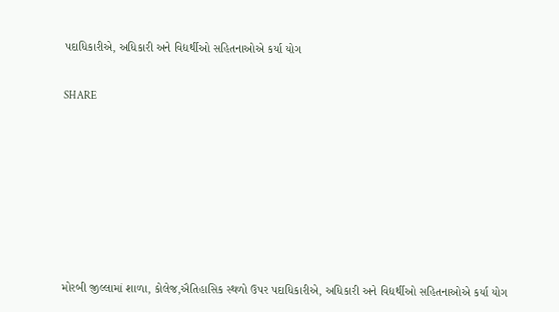પદાધિકારીએ, અધિકારી અને વિદ્યર્થીઓ સહિતનાઓએ કર્યા યોગ


SHARE











મોરબી જીલ્લામાં શાળા, કોલેજ,ઐતિહાસિક સ્થળો ઉપર પદાધિકારીએ, અધિકારી અને વિદ્યર્થીઓ સહિતનાઓએ કર્યા યોગ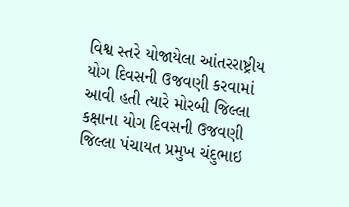વિશ્વ સ્તરે યોજાયેલા આંતરરાષ્ટ્રીય યોગ દિવસની ઉજવણી કરવામાં આવી હતી ત્યારે મોરબી જિલ્લા કક્ષાના યોગ દિવસની ઉજવણી જિલ્લા પંચાયત પ્રમુખ ચંદુભાઇ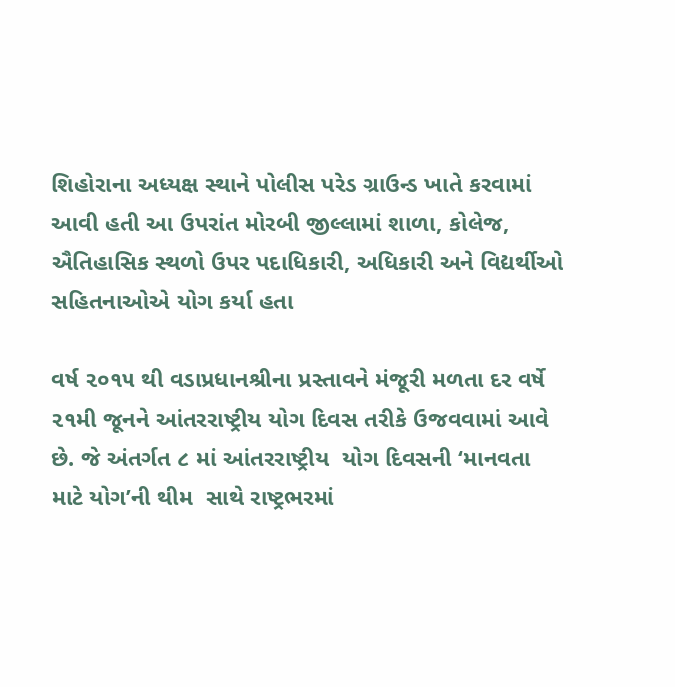શિહોરાના અધ્યક્ષ સ્થાને પોલીસ પરેડ ગ્રાઉન્ડ ખાતે કરવામાં આવી હતી આ ઉપરાંત મોરબી જીલ્લામાં શાળા, કોલેજ, ઐતિહાસિક સ્થળો ઉપર પદાધિકારી, અધિકારી અને વિદ્યર્થીઓ સહિતનાઓએ યોગ કર્યા હતા

વર્ષ ૨૦૧૫ થી વડાપ્રધાનશ્રીના પ્રસ્તાવને મંજૂરી મળતા દર વર્ષે  ૨૧મી જૂનને આંતરરાષ્ટ્રીય યોગ દિવસ તરીકે ઉજવવામાં આવે છે. જે અંતર્ગત ૮ માં આંતરરાષ્ટ્રીય  યોગ દિવસની ‘માનવતા માટે યોગ’ની થીમ  સાથે રાષ્ટ્રભરમાં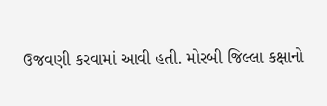ઉજવણી કરવામાં આવી હતી. મોરબી જિલ્લા કક્ષાનો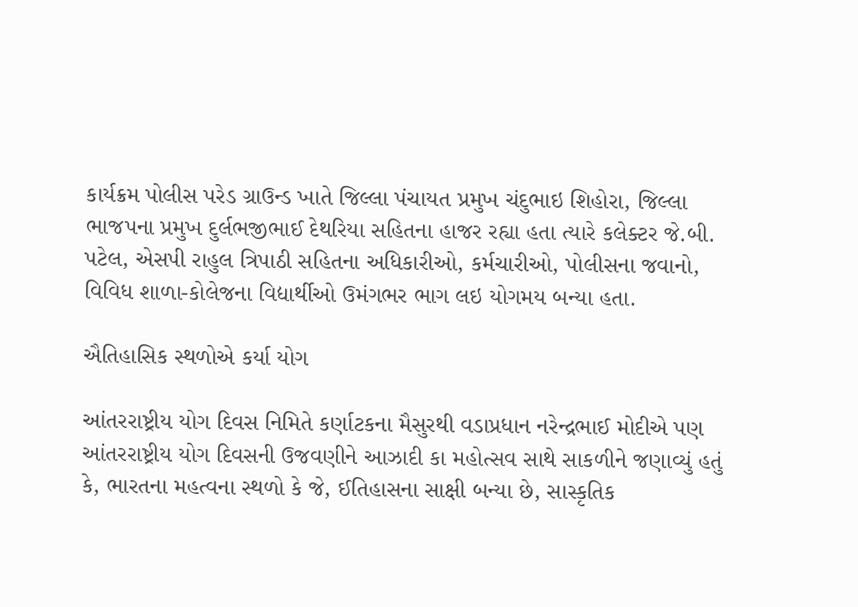કાર્યક્રમ પોલીસ પરેડ ગ્રાઉન્ડ ખાતે જિલ્લા પંચાયત પ્રમુખ ચંદુભાઇ શિહોરા, જિલ્લા ભાજપના પ્રમુખ દુર્લભજીભાઈ દેથરિયા સહિતના હાજર રહ્યા હતા ત્યારે કલેક્ટર જે.બી. પટેલ, એસપી રાહુલ ત્રિપાઠી સહિતના અધિકારીઓ, કર્મચારીઓ, પોલીસના જવાનો, વિવિધ શાળા-કોલેજના વિદ્યાર્થીઓ ઉમંગભર ભાગ લઇ યોગમય બન્યા હતા.

ઐતિહાસિક સ્થળોએ કર્યા યોગ

આંતરરાષ્ટ્રીય યોગ દિવસ નિમિતે કર્ણાટકના મૈસુરથી વડાપ્રધાન નરેન્દ્રભાઈ મોદીએ પણ આંતરરાષ્ટ્રીય યોગ દિવસની ઉજવણીને આઝાદી કા મહોત્સવ સાથે સાકળીને જણાવ્યું હતું કે, ભારતના મહત્વના સ્થળો કે જે, ઈતિહાસના સાક્ષી બન્યા છે, સાસ્કૃતિક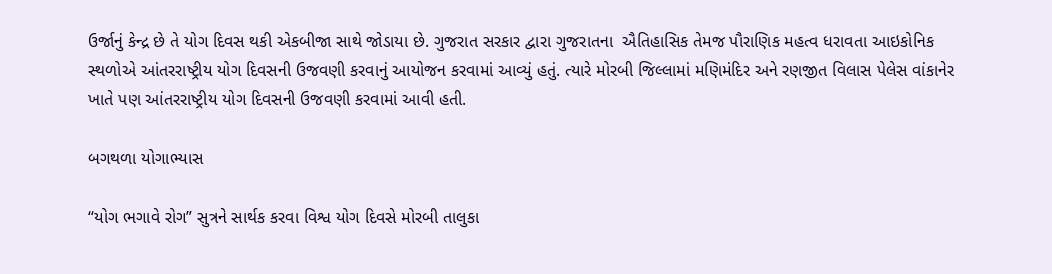ઉર્જાનું કેન્દ્ર છે તે યોગ દિવસ થકી એકબીજા સાથે જોડાયા છે. ગુજરાત સરકાર દ્વારા ગુજરાતના  ઐતિહાસિક તેમજ પૌરાણિક મહત્વ ધરાવતા આઇકોનિક સ્થળોએ આંતરરાષ્ટ્રીય યોગ દિવસની ઉજવણી કરવાનું આયોજન કરવામાં આવ્યું હતું. ત્યારે મોરબી જિલ્લામાં મણિમંદિર અને રણજીત વિલાસ પેલેસ વાંકાનેર ખાતે પણ આંતરરાષ્ટ્રીય યોગ દિવસની ઉજવણી કરવામાં આવી હતી.

બગથળા યોગાભ્યાસ

“યોગ ભગાવે રોગ” સુત્રને સાર્થક કરવા વિશ્વ યોગ દિવસે મોરબી તાલુકા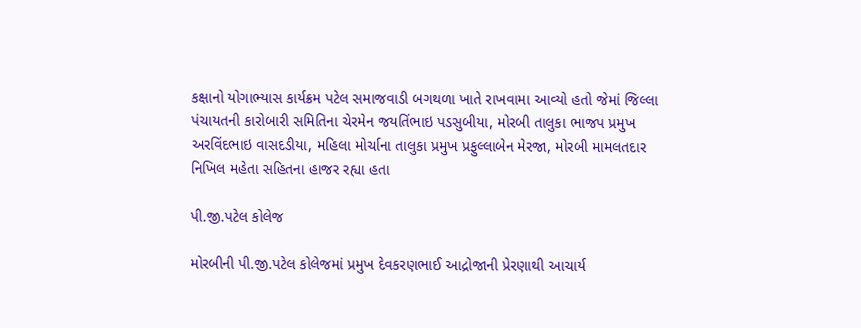કક્ષાનો યોગાભ્યાસ કાર્યક્રમ પટેલ સમાજવાડી બગથળા ખાતે રાખવામા આવ્યો હતો જેમાં જિલ્લા પંચાયતની કારોબારી સમિતિના ચેરમેન જયતિંભાઇ પડસુબીયા, મોરબી તાલુકા ભાજપ પ્રમુખ અરવિંદભાઇ વાસદડીયા, મહિલા મોર્ચાના તાલુકા પ્રમુખ પ્રફુલ્લાબેન મેરજા, મોરબી મામલતદાર નિખિલ મહેતા સહિતના હાજર રહ્યા હતા

પી.જી.પટેલ કોલેજ

મોરબીની પી.જી.પટેલ કોલેજમાં પ્રમુખ દેવકરણભાઈ આદ્રોજાની પ્રેરણાથી આચાર્ય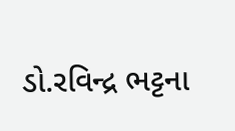ડો.રવિન્દ્ર ભટ્ટના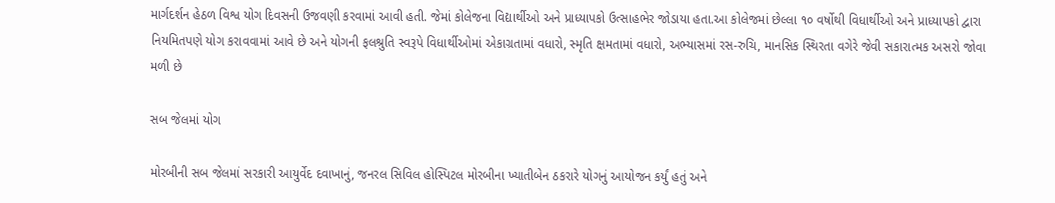માર્ગદર્શન હેઠળ વિશ્વ યોગ દિવસની ઉજવણી કરવામાં આવી હતી. જેમાં કોલેજના વિદ્યાર્થીઓ અને પ્રાધ્યાપકો ઉત્સાહભેર જોડાયા હતા.આ કોલેજમાં છેલ્લા ૧૦ વર્ષોથી વિધાર્થીઓ અને પ્રાધ્યાપકો દ્વારા નિયમિતપણે યોગ કરાવવામાં આવે છે અને યોગની ફલશ્રુતિ સ્વરૂપે વિધાર્થીઓમાં એકાગ્રતામાં વધારો, સ્મૃતિ ક્ષમતામાં વધારો, અભ્યાસમાં રસ-રુચિ, માનસિક સ્થિરતા વગેરે જેવી સકારાત્મક અસરો જોવા મળી છે

સબ જેલમાં યોગ

મોરબીની સબ જેલમાં સરકારી આયુર્વેદ દવાખાનું, જનરલ સિવિલ હોસ્પિટલ મોરબીના ખ્યાતીબેન ઠકરારે યોગનું આયોજન કર્યું હતું અને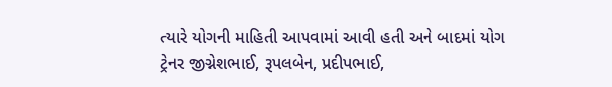ત્યારે યોગની માહિતી આપવામાં આવી હતી અને બાદમાં યોગ ટ્રેનર જીગ્નેશભાઈ, રૂપલબેન, પ્રદીપભાઈ,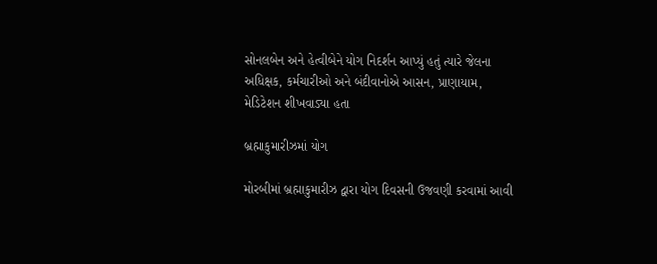સોનલબેન અને હેત્વીબેને યોગ નિદર્શન આપ્યું હતું ત્યારે જેલના અધિક્ષક, કર્મચારીઓ અને બંદીવાનોએ આસન, પ્રાણાયામ, મેડિટેશન શીખવાડ્યા હતા

બ્રહ્માકુમારીઝમાં યોગ

મોરબીમાં બ્રહ્માકુમારીઝ દ્વારા યોગ દિવસની ઉજવણી કરવામાં આવી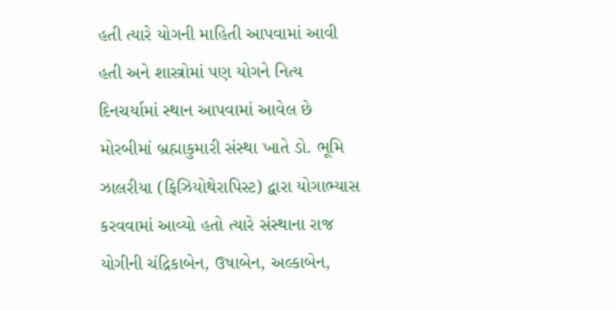હતી ત્યારે યોગની માહિતી આપવામાં આવી હતી અને શાસ્ત્રોમાં પણ યોગને નિત્ય દિનચર્યામાં સ્થાન આપવામાં આવેલ છે મોરબીમાં બ્રહ્માકુમારી સંસ્થા ખાતે ડો. ભૂમિ ઝાલરીયા (ફિઝિયોથેરાપિસ્ટ) દ્વારા યોગાભ્યાસ કરવવામાં આવ્યો હતો ત્યારે સંસ્થાના રાજ યોગીની ચંદ્રિકાબેન, ઉષાબેન, અલ્કાબેન,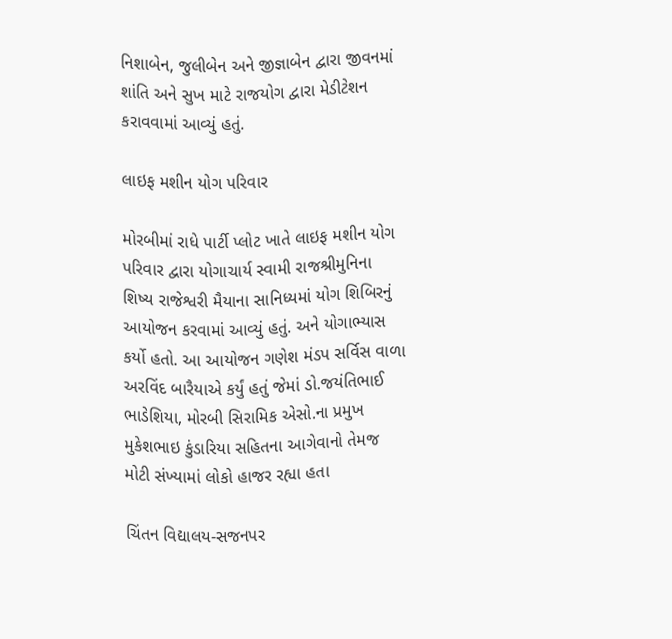નિશાબેન, જુલીબેન અને જીજ્ઞાબેન દ્વારા જીવનમાં શાંતિ અને સુખ માટે રાજયોગ દ્વારા મેડીટેશન કરાવવામાં આવ્યું હતું.

લાઇફ મશીન યોગ પરિવાર

મોરબીમાં રાધે પાર્ટી પ્લોટ ખાતે લાઇફ મશીન યોગ પરિવાર દ્વારા યોગાચાર્ય સ્વામી રાજશ્રીમુનિના શિષ્ય રાજેશ્વરી મૈયાના સાનિધ્યમાં યોગ શિબિરનું આયોજન કરવામાં આવ્યું હતું. અને યોગાભ્યાસ કર્યો હતો. આ આયોજન ગણેશ મંડપ સર્વિસ વાળા અરવિંદ બારૈયાએ કર્યું હતું જેમાં ડો.જયંતિભાઈ ભાડેશિયા, મોરબી સિરામિક એસો.ના પ્રમુખ મુકેશભાઇ કુંડારિયા સહિતના આગેવાનો તેમજ મોટી સંખ્યામાં લોકો હાજર રહ્યા હતા

ચિંતન વિદ્યાલય-સજનપર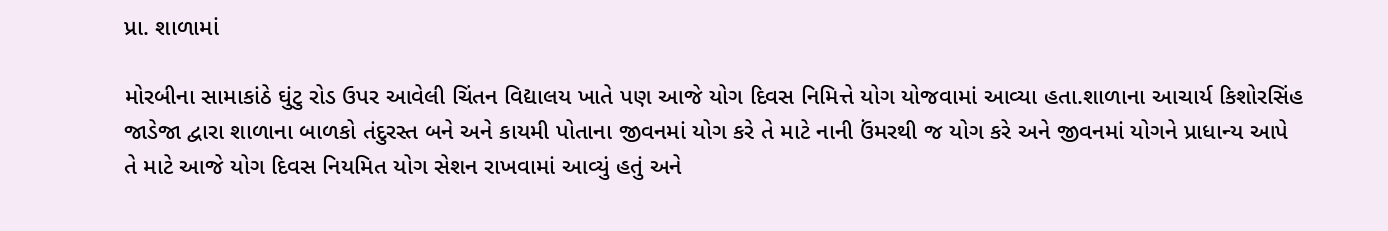પ્રા. શાળામાં

મોરબીના સામાકાંઠે ઘુંટુ રોડ ઉપર આવેલી ચિંતન વિદ્યાલય ખાતે પણ આજે યોગ દિવસ નિમિત્તે યોગ યોજવામાં આવ્યા હતા.શાળાના આચાર્ય કિશોરસિંહ જાડેજા દ્વારા શાળાના બાળકો તંદુરસ્ત બને અને કાયમી પોતાના જીવનમાં યોગ કરે તે માટે નાની ઉંમરથી જ યોગ કરે અને જીવનમાં યોગને પ્રાધાન્ય આપે તે માટે આજે યોગ દિવસ નિયમિત યોગ સેશન રાખવામાં આવ્યું હતું અને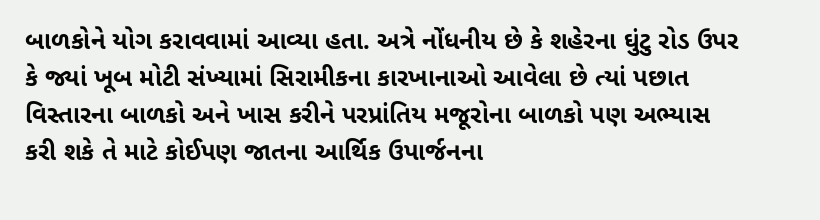બાળકોને યોગ કરાવવામાં આવ્યા હતા. અત્રે નોંધનીય છે કે શહેરના ઘુંટુ રોડ ઉપર કે જ્યાં ખૂબ મોટી સંખ્યામાં સિરામીકના કારખાનાઓ આવેલા છે ત્યાં પછાત વિસ્તારના બાળકો અને ખાસ કરીને પરપ્રાંતિય મજૂરોના બાળકો પણ અભ્યાસ કરી શકે તે માટે કોઈપણ જાતના આર્થિક ઉપાર્જનના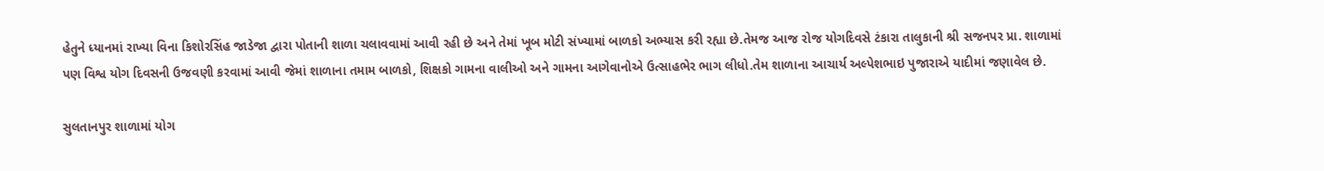હેતુને ધ્યાનમાં રાખ્યા વિના કિશોરસિંહ જાડેજા દ્વારા પોતાની શાળા ચલાવવામાં આવી રહી છે અને તેમાં ખૂબ મોટી સંખ્યામાં બાળકો અભ્યાસ કરી રહ્યા છે.તેમજ આજ રોજ યોગદિવસે ટંકારા તાલુકાની શ્રી સજનપર પ્રા. શાળામાં પણ વિશ્વ યોગ દિવસની ઉજવણી કરવામાં આવી જેમાં શાળાના તમામ બાળકો, શિક્ષકો ગામના વાલીઓ અને ગામના આગેવાનોએ ઉત્સાહભેર ભાગ લીધો.તેમ શાળાના આચાર્ય અલ્પેશભાઇ પુજારાએ યાદીમાં જણાવેલ છે.

સુલતાનપુર શાળામાં યોગ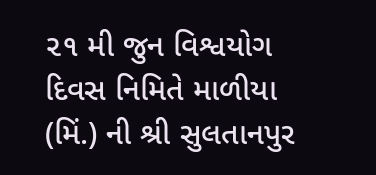૨૧ મી જુન વિશ્વયોગ દિવસ નિમિતે માળીયા (મિં.) ની શ્રી સુલતાનપુર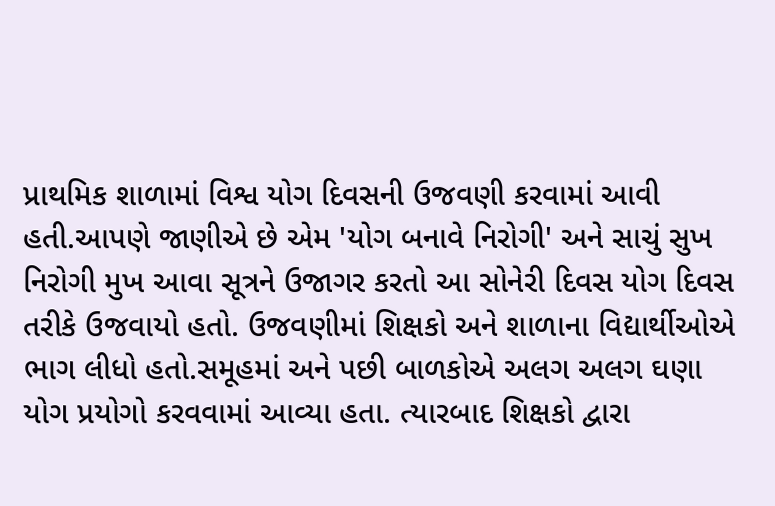પ્રાથમિક શાળામાં વિશ્વ યોગ દિવસની ઉજવણી કરવામાં આવી હતી.આપણે જાણીએ છે એમ 'યોગ બનાવે નિરોગી' અને સાચું સુખ નિરોગી મુખ આવા સૂત્રને ઉજાગર કરતો આ સોનેરી દિવસ યોગ દિવસ તરીકે ઉજવાયો હતો. ઉજવણીમાં શિક્ષકો અને શાળાના વિદ્યાર્થીઓએ ભાગ લીધો હતો.સમૂહમાં અને પછી બાળકોએ અલગ અલગ ઘણા યોગ પ્રયોગો કરવવામાં આવ્યા હતા. ત્યારબાદ શિક્ષકો દ્વારા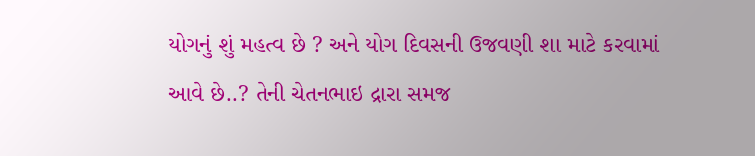યોગનું શું મહત્વ છે ? અને યોગ દિવસની ઉજવણી શા માટે કરવામાં આવે છે..? તેની ચેતનભાઇ દ્રારા સમજ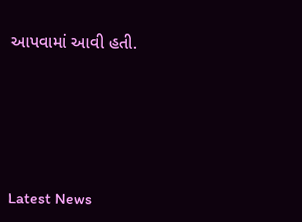આપવામાં આવી હતી.






Latest News